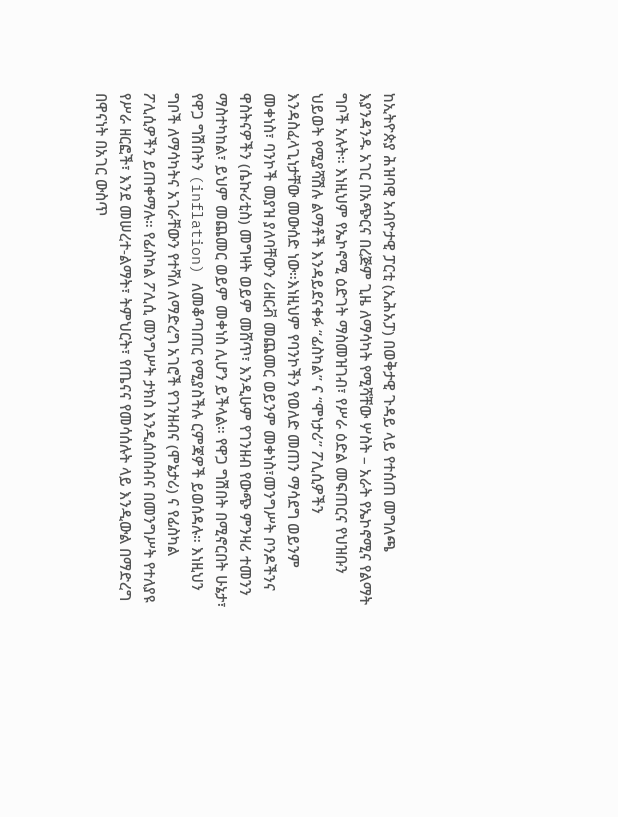ከኢትዮጵያ ሕዝባዊ አብዮታዊ ፓርቲ (ኢሕአፓ) በወቅታዊ ጉዳይ ላይ የተሰጠ መግለጫ
እያንዳንዱ አገር በአጭርና በረጅም ጊዜ ለማሳካት የሚሻቸው ሦስት – አራት የኤኮኖሚና የልማት ግቦች አሉት። እነዚህም የኤኮኖሚ ዕድገት ማስመዝገብ፣ የሥራ ዕድል መፍጠርና የህዝቡን ህይወት የሚያሻሽሉ ልማቶች እንዳይደናቀፉ “ፊስካል” ና “ሞነታሪ” ፖሊሲዎችን እንዳስፈላጊነታቸው መውሰድ ነው።እነዚህም የባንኮችን የወለድ መጠን ማሳደግ ወይንም መቀነስ፣ ባንኮች መያዝ ያለባቸውን ሪዘርቭ መጨመር ወይንም መቀነስ፣መንግሥት ቦንዶችንና ዋስትናዎችን (ሴኩሪቲስ) መግዛት ወይም መሸጥ፣ እንዲሁም የገንዘብ የውጭ ምንዛሪ ተመንን ማስተካከል፣ ይህም መጨመር ወይም መቀነስ ሊሆን ይችላል። የዋጋ ግሽበት በሚኖርበት ሁኔታ፣ የዋጋ ግሽበትን (inflation) ለመቆጣጠር የሚያስችሉ ርምጃዎች ይወሰዳሉ። እነዚህን ግቦች ለማሳካትና አገራቸውን የተሻለ ለማድረግ አገሮች የገንዘብና (ሞኔታሪ) ና የፊስካል ፖሊሲዎችን ይጠቀማሉ። የፊስካል ፖሊሲ መንግሥት ታክስ እንዲሰበስብና በመንግሥት የተለያዩ የሥራ ዘርፎች፣ እንደ መሠረተ-ልማት፣ ትምህርት፣ የጤናና የመሳሰሉት ላይ እንዲውል በማድረግ በዋናነት በአገር ውስጥ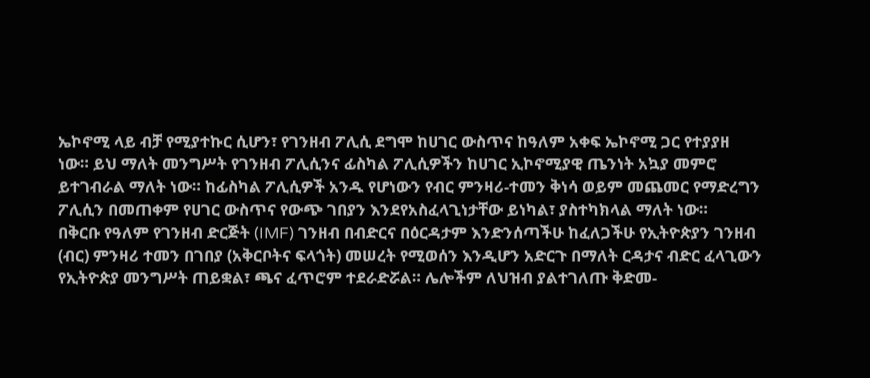ኤኮኖሚ ላይ ብቻ የሚያተኩር ሲሆን፣ የገንዘብ ፖሊሲ ደግሞ ከሀገር ውስጥና ከዓለም አቀፍ ኤኮኖሚ ጋር የተያያዘ ነው። ይህ ማለት መንግሥት የገንዘብ ፖሊሲንና ፊስካል ፖሊሲዎችን ከሀገር ኢኮኖሚያዊ ጤንነት አኳያ መምሮ ይተገብራል ማለት ነው። ከፊስካል ፖሊሲዎች አንዱ የሆነውን የብር ምንዛሪ-ተመን ቅነሳ ወይም መጨመር የማድረግን ፖሊሲን በመጠቀም የሀገር ውስጥና የውጭ ገበያን እንደየአስፈላጊነታቸው ይነካል፣ ያስተካክላል ማለት ነው።
በቅርቡ የዓለም የገንዘብ ድርጅት (IMF) ገንዘብ በብድርና በዕርዳታም እንድንሰጣችሁ ከፈለጋችሁ የኢትዮጵያን ገንዘብ (ብር) ምንዛሪ ተመን በገበያ (አቅርቦትና ፍላጎት) መሠረት የሚወሰን እንዲሆን አድርጉ በማለት ርዳታና ብድር ፈላጊውን የኢትዮጵያ መንግሥት ጠይቋል፣ ጫና ፈጥሮም ተደራድሯል። ሌሎችም ለህዝብ ያልተገለጡ ቅድመ-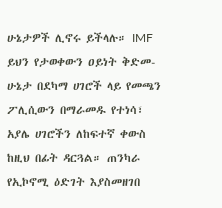ሁኔታዎች ሊኖሩ ይችላሉ። IMF ይህን የታወቀውን ዐይነት ቅድመ-ሁኔታ በደካማ ሀገሮች ላይ የመጫን ፖሊሲውን በማራመዱ የተነሳ፣ አያሌ ሀገሮችን ለከፍተኛ ቀውስ ከዚህ በፊት ዳርጓል። ጠንካራ የኢኮኖሚ ዕድገት እያስመዘገበ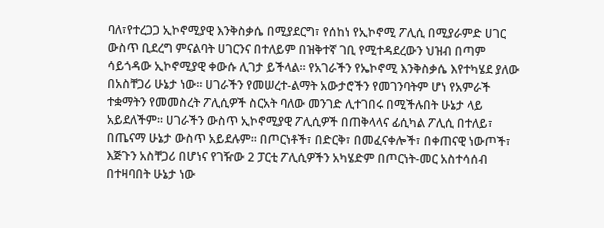ባለ፣የተረጋጋ ኢኮኖሚያዊ እንቅስቃሴ በሚያደርግ፣ የሰከነ የኢኮኖሚ ፖሊሲ በሚያራምድ ሀገር ውስጥ ቢደረግ ምናልባት ሀገርንና በተለይም በዝቅተኛ ገቢ የሚተዳደረውን ህዝብ በጣም ሳይጎዳው ኢኮኖሚያዊ ቀውሱ ሊገታ ይችላል። የአገራችን የኤኮኖሚ እንቅስቃሴ እየተካሄደ ያለው በአስቸጋሪ ሁኔታ ነው። ሀገራችን የመሠረተ-ልማት አውታሮችን የመገንባትም ሆነ የአምራች ተቋማትን የመመስረት ፖሊሲዎች ስርአት ባለው መንገድ ሊተገበሩ በሚችሉበት ሁኔታ ላይ አይደለችም። ሀገራችን ውስጥ ኢኮኖሚያዊ ፖሊሲዎች በጠቅላላና ፊሲካል ፖሊሲ በተለይ፣ በጤናማ ሁኔታ ውስጥ አይደሉም። በጦርነቶች፣ በድርቅ፣ በመፈናቀሎች፣ በቀጠናዊ ነውጦች፣ እጅጉን አስቸጋሪ በሆነና የገዥው 2 ፓርቲ ፖሊሲዎችን አካሄድም በጦርነት-መር አስተሳሰብ በተዛባበት ሁኔታ ነው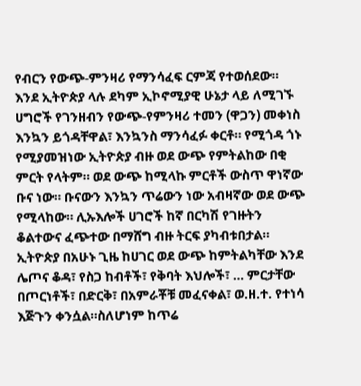የብርን የውጭ-ምንዛሪ የማንሳፈፍ ርምጃ የተወሰደው።
እንደ ኢትዮጵያ ላሉ ደካም ኢኮኖሚያዊ ሁኔታ ላይ ለሚገኙ ሀግሮች የገንዘብን የውጭ-የምንዛሪ ተመን (ዋጋን) መቀነስ እንኳን ይጎዳቸዋል፣ እንኳንስ ማንሳፈፉ ቀርቶ። የሚጎዳ ጎኑ የሚያመዝነው ኢትዮጵያ ብዙ ወደ ውጭ የምትልከው በቂ ምርት የላትም። ወደ ውጭ ከሚላኩ ምርቶች ውስጥ ዋነኛው ቡና ነው። ቡናውን እንኳን ጥሬውን ነው አብዛኛው ወደ ውጭ የሚላከው። ሊኡእሎች ሀገሮች ከኛ በርካሽ የገዙትን ቆልተውና ፈጭተው በማሸግ ብዙ ትርፍ ያካብቱበታል። ኢትዮጵያ በአሁኑ ጊዜ ከሀገር ወደ ውጭ ከምትልካቸው እንደ ሌጦና ቆዳ፣ የስጋ ከብቶች፣ የቅባት እህሎች፣ … ምርታቸው በጦርነቶች፣ በድርቅ፣ በአምራቾቹ መፈናቀል፣ ወ.ዘ.ተ. የተነሳ እጅጉን ቀንሷል።ስለሆነም ከጥሬ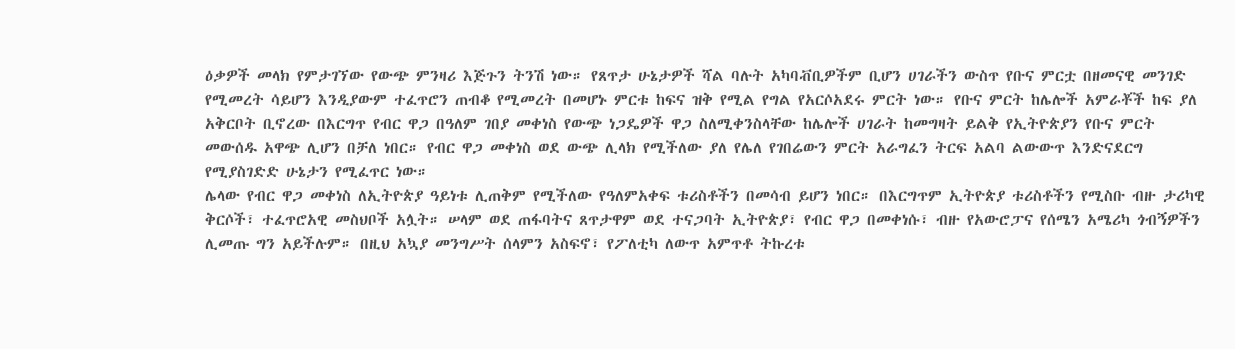ዕቃዎች መላክ የምታገኘው የውጭ ምንዛሪ እጅጉን ትንሽ ነው። የጸጥታ ሁኔታዎች ሻል ባሉት አካባቭቢዎችም ቢሆን ሀገራችን ውስጥ የቡና ምርቷ በዘመናዊ መንገድ የሚመረት ሳይሆን እንዲያውም ተፈጥሮን ጠብቆ የሚመረት በመሆኑ ምርቱ ከፍና ዝቅ የሚል የግል የአርሶአደሩ ምርት ነው። የቡና ምርት ከሌሎች አምራቾች ከፍ ያለ አቅርቦት ቢኖረው በእርግጥ የብር ዋጋ በዓለም ገበያ መቀነስ የውጭ ነጋዴዎች ዋጋ ስለሚቀንስላቸው ከሌሎች ሀገራት ከመግዛት ይልቅ የኢትዮጵያን የቡና ምርት መውሰዱ አዋጭ ሊሆን በቻለ ነበር። የብር ዋጋ መቀነስ ወደ ውጭ ሊላክ የሚችለው ያለ የሌለ የገበሬውን ምርት አራግፈን ትርፍ አልባ ልውውጥ እንድናደርግ የሚያስገድድ ሁኔታን የሚፈጥር ነው።
ሌላው የብር ዋጋ መቀነስ ለኢትዮጵያ ዓይነቱ ሊጠቅም የሚችለው የዓለምአቀፍ ቱሪስቶችን በመሳብ ይሆን ነበር። በእርግጥም ኢትዮጵያ ቱሪስቶችን የሚስቡ ብዙ ታሪካዊ ቅርሶች፣ ተፈጥሮአዊ መስህቦች አሏት። ሠላም ወደ ጠፋባትና ጸጥታዋም ወደ ተናጋባት ኢትዮጵያ፣ የብር ዋጋ በመቀነሱ፣ ብዙ የአውሮፓና የሰሜን አሜሪካ ጎብኝዎችን ሊመጡ ግን አይችሉም። በዚህ አኳያ መንግሥት ሰላምን አስፍኖ፣ የፖለቲካ ለውጥ አምጥቶ ትኩረቱ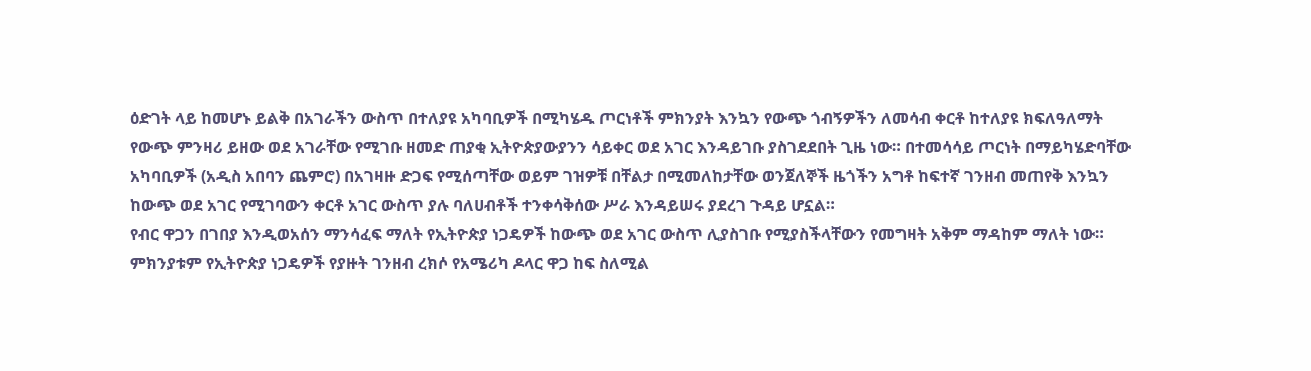ዕድገት ላይ ከመሆኑ ይልቅ በአገራችን ውስጥ በተለያዩ አካባቢዎች በሚካሄዱ ጦርነቶች ምክንያት እንኳን የውጭ ጎብኝዎችን ለመሳብ ቀርቶ ከተለያዩ ክፍለዓለማት የውጭ ምንዛሪ ይዘው ወደ አገራቸው የሚገቡ ዘመድ ጠያቂ ኢትዮጵያውያንን ሳይቀር ወደ አገር እንዳይገቡ ያስገደደበት ጊዜ ነው። በተመሳሳይ ጦርነት በማይካሄድባቸው አካባቢዎች (አዲስ አበባን ጨምሮ) በአገዛዙ ድጋፍ የሚሰጣቸው ወይም ገዝዎቹ በቸልታ በሚመለከታቸው ወንጀለኞች ዜጎችን አግቶ ከፍተኛ ገንዘብ መጠየቅ እንኳን ከውጭ ወደ አገር የሚገባውን ቀርቶ አገር ውስጥ ያሉ ባለሀብቶች ተንቀሳቅሰው ሥራ እንዳይሠሩ ያደረገ ጉዳይ ሆኗል።
የብር ዋጋን በገበያ እንዲወአሰን ማንሳፈፍ ማለት የኢትዮጵያ ነጋዴዎች ከውጭ ወደ አገር ውስጥ ሊያስገቡ የሚያስችላቸውን የመግዛት አቅም ማዳከም ማለት ነው። ምክንያቱም የኢትዮጵያ ነጋዴዎች የያዙት ገንዘብ ረክሶ የአሜሪካ ዶላር ዋጋ ከፍ ስለሚል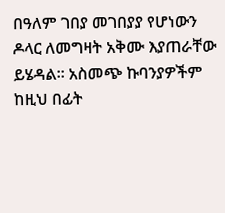በዓለም ገበያ መገበያያ የሆነውን ዶላር ለመግዛት አቅሙ እያጠራቸው ይሄዳል። አስመጭ ኩባንያዎችም ከዚህ በፊት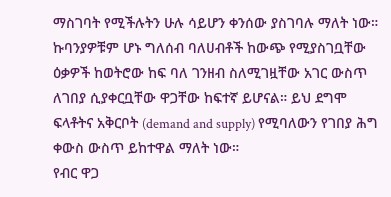ማስገባት የሚችሉትን ሁሉ ሳይሆን ቀንሰው ያስገባሉ ማለት ነው። ኩባንያዎቹም ሆኑ ግለሰብ ባለሀብቶች ከውጭ የሚያስገቧቸው ዕቃዎች ከወትሮው ከፍ ባለ ገንዘብ ስለሚገዟቸው አገር ውስጥ ለገበያ ሲያቀርቧቸው ዋጋቸው ከፍተኛ ይሆናል። ይህ ደግሞ ፍላቶትና አቅርቦት (demand and supply) የሚባለውን የገበያ ሕግ ቀውስ ውስጥ ይከተዋል ማለት ነው።
የብር ዋጋ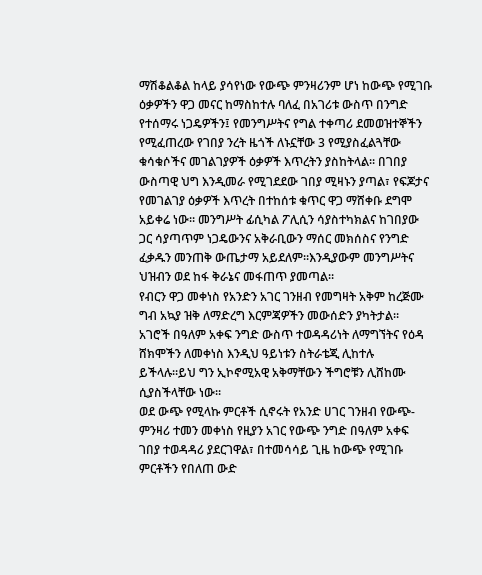ማሽቆልቆል ከላይ ያሳየነው የውጭ ምንዛሪንም ሆነ ከውጭ የሚገቡ ዕቃዎችን ዋጋ መናር ከማስከተሉ ባለፈ በአገሪቱ ውስጥ በንግድ የተሰማሩ ነጋዴዎችን፤ የመንግሥትና የግል ተቀጣሪ ደመወዝተኞችን የሚፈጠረው የገበያ ንረት ዜጎች ለኑኗቸው 3 የሚያስፈልጓቸው ቁሳቁሶችና መገልገያዎች ዕቃዎች እጥረትን ያስከትላል። በገበያ ውስጣዊ ህግ እንዲመራ የሚገደደው ገበያ ሚዛኑን ያጣል፣ የፍጆታና የመገልገያ ዕቃዎች እጥረት በተከሰቱ ቁጥር ዋጋ ማሸቀቡ ደግሞ አይቀሬ ነው። መንግሥት ፊሲካል ፖሊሲን ሳያስተካክልና ከገበያው ጋር ሳያጣጥም ነጋዴውንና አቅራቢውን ማሰር መክሰስና የንግድ ፈቃዱን መንጠቅ ውጤታማ አይደለም።እንዲያውም መንግሥትና ህዝብን ወደ ከፋ ቅራኔና መፋጠጥ ያመጣል።
የብርን ዋጋ መቀነስ የአንድን አገር ገንዘብ የመግዛት አቅም ከረጅሙ ግብ አኳያ ዝቅ ለማድረግ እርምጃዎችን መውሰድን ያካትታል። አገሮች በዓለም አቀፍ ንግድ ውስጥ ተወዳዳሪነት ለማግኘትና የዕዳ ሸክሞችን ለመቀነስ እንዲህ ዓይነቱን ስትራቴጂ ሊከተሉ ይችላሉ።ይህ ግን ኢኮኖሚአዊ አቅማቸውን ችግሮቹን ሊሸከሙ ሲያስችላቸው ነው።
ወደ ውጭ የሚላኩ ምርቶች ሲኖሩት የአንድ ሀገር ገንዘብ የውጭ-ምንዛሪ ተመን መቀነስ የዚያን አገር የውጭ ንግድ በዓለም አቀፍ ገበያ ተወዳዳሪ ያደርገዋል፣ በተመሳሳይ ጊዜ ከውጭ የሚገቡ ምርቶችን የበለጠ ውድ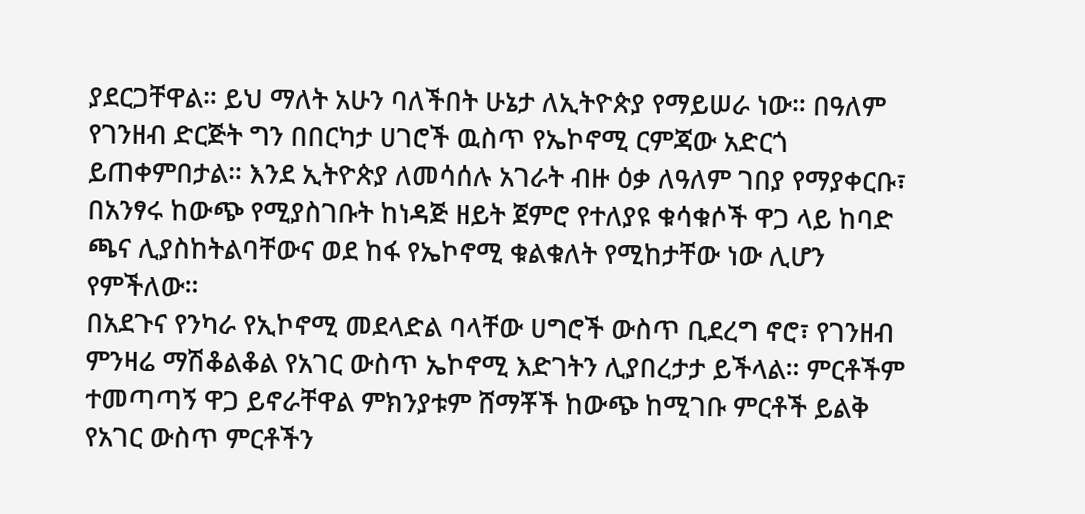ያደርጋቸዋል። ይህ ማለት አሁን ባለችበት ሁኔታ ለኢትዮጵያ የማይሠራ ነው። በዓለም የገንዘብ ድርጅት ግን በበርካታ ሀገሮች ዉስጥ የኤኮኖሚ ርምጃው አድርጎ ይጠቀምበታል። እንደ ኢትዮጵያ ለመሳሰሉ አገራት ብዙ ዕቃ ለዓለም ገበያ የማያቀርቡ፣ በአንፃሩ ከውጭ የሚያስገቡት ከነዳጅ ዘይት ጀምሮ የተለያዩ ቁሳቁሶች ዋጋ ላይ ከባድ ጫና ሊያስከትልባቸውና ወደ ከፋ የኤኮኖሚ ቁልቁለት የሚከታቸው ነው ሊሆን የምችለው።
በአደጉና የንካራ የኢኮኖሚ መደላድል ባላቸው ሀግሮች ውስጥ ቢደረግ ኖሮ፣ የገንዘብ ምንዛሬ ማሽቆልቆል የአገር ውስጥ ኤኮኖሚ እድገትን ሊያበረታታ ይችላል። ምርቶችም ተመጣጣኝ ዋጋ ይኖራቸዋል ምክንያቱም ሸማቾች ከውጭ ከሚገቡ ምርቶች ይልቅ የአገር ውስጥ ምርቶችን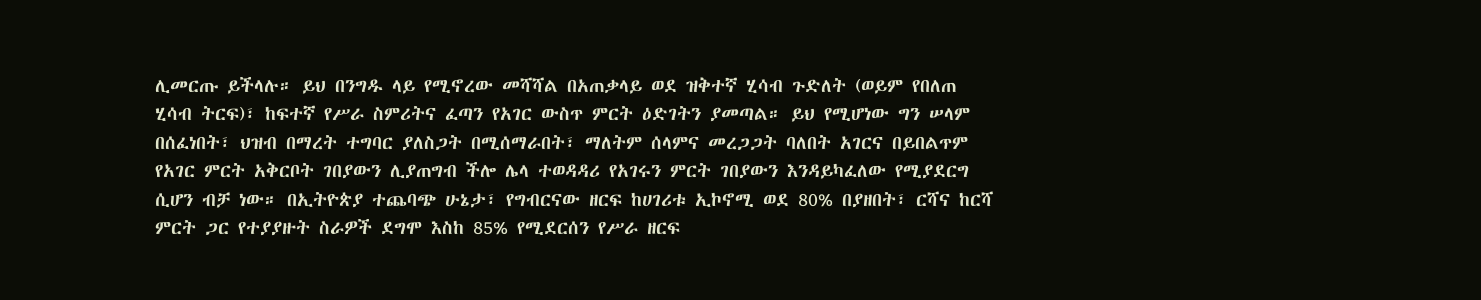ሊመርጡ ይችላሉ። ይህ በንግዱ ላይ የሚኖረው መሻሻል በአጠቃላይ ወደ ዝቅተኛ ሂሳብ ጉድለት (ወይም የበለጠ ሂሳብ ትርፍ)፣ ከፍተኛ የሥራ ስምሪትና ፈጣን የአገር ውስጥ ምርት ዕድገትን ያመጣል። ይህ የሚሆነው ግን ሠላም በሰፈነበት፣ ህዝብ በማረት ተግባር ያለስጋት በሚሰማራበት፣ ማለትም ሰላምና መረጋጋት ባለበት አገርና በይበልጥም የአገር ምርት አቅርቦት ገበያውን ሊያጠግብ ችሎ ሌላ ተወዳዳሪ የአገሩን ምርት ገበያውን እንዳይካፈለው የሚያደርግ ሲሆን ብቻ ነው። በኢትዮጵያ ተጨባጭ ሁኔታ፣ የግብርናው ዘርፍ ከሀገሪቱ ኢኮኖሚ ወደ 80% በያዘበት፣ ርሻና ከርሻ ምርት ጋር የተያያዙት ስራዎች ደግሞ እስከ 85% የሚደርሰን የሥራ ዘርፍ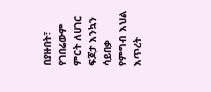በያዙበት፣ የገበሬውም ምርት ለሀገር ፍጆታ እንኳን ሳይበቃ የምግብ እህል እጥረት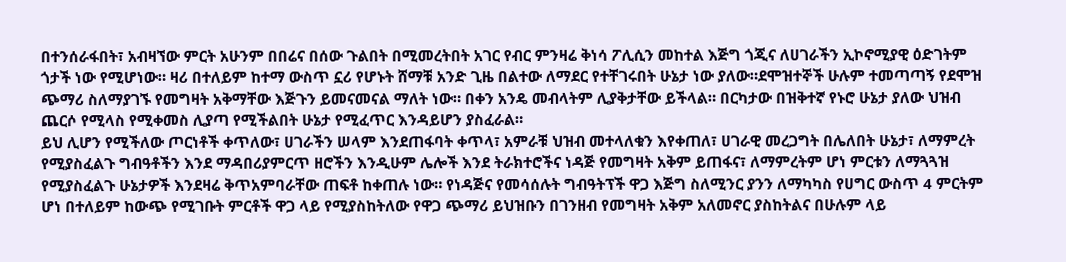በተንሰራፋበት፣ አብዛኘው ምርት አሁንም በበሬና በሰው ጉልበት በሚመረትበት አገር የብር ምንዛሬ ቅነሳ ፖሊሲን መከተል እጅግ ጎጂና ለሀገራችን ኢኮኖሚያዊ ዕድገትም ጎታች ነው የሚሆነው። ዛሪ በተለይም ከተማ ውስጥ ኗሪ የሆኑት ሸማቹ አንድ ጊዜ በልተው ለማደር የተቸገሩበት ሁኔታ ነው ያለው።ደሞዝተኞች ሁሉም ተመጣጣኝ የደሞዝ ጭማሪ ስለማያገኙ የመግዛት አቅማቸው እጅጉን ይመናመናል ማለት ነው። በቀን አንዴ መብላትም ሊያቅታቸው ይችላል። በርካታው በዝቅተኛ የኑሮ ሁኔታ ያለው ህዝብ ጨርሶ የሚላስ የሚቀመስ ሊያጣ የሚችልበት ሁኔታ የሚፈጥር እንዳይሆን ያስፈራል።
ይህ ሊሆን የሚችለው ጦርነቶች ቀጥለው፣ ሀገራችን ሠላም እንደጠፋባት ቀጥላ፣ አምራቹ ህዝብ መተላለቁን እየቀጠለ፣ ሀገራዊ መረጋግት በሌለበት ሁኔታ፣ ለማምረት የሚያስፈልጉ ግብዓቶችን እንደ ማዳበሪያምርጥ ዘሮችን እንዲሁም ሌሎች እንደ ትራክተሮችና ነዳጅ የመግዛት አቅም ይጠፋና፣ ለማምረትም ሆነ ምርቱን ለማጓጓዝ የሚያስፈልጉ ሁኔታዎች እንደዛሬ ቅጥአምባራቸው ጠፍቶ ከቀጠሉ ነው። የነዳጅና የመሳሰሉት ግብዓትፕች ዋጋ እጅግ ስለሚንር ያንን ለማካካስ የሀግር ውስጥ 4 ምርትም ሆነ በተለይም ከውጭ የሚገቡት ምርቶች ዋጋ ላይ የሚያስከትለው የዋጋ ጭማሪ ይህዝቡን በገንዘብ የመግዛት አቅም አለመኖር ያስከትልና በሁሉም ላይ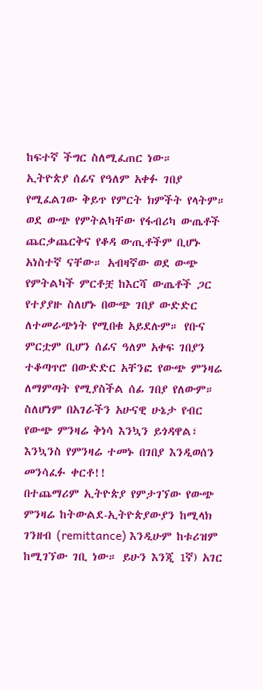ከፍተኛ ችግር ስለሚፈጠር ነው።
ኢትዮጵያ ሰፊና የዓለም አቀፉ ገበያ የሚፈልገው ቅይጥ የምርት ክምችት የላትም። ወደ ውጭ የምትልካቸው የፋብሪካ ውጤቶች ጨርቃጨርቅና የቆዳ ውጢቶችም ቢሆኑ አነስተኛ ናቸው። አብዛኛው ወደ ውጭ የምትልካች ምርቶቿ ከእርሻ ውጤቶች ጋር የተያያዙ ስለሆኑ በውጭ ገበያ ውድድር ለተመራጭነት የሚበቁ አይደሉም። የቡና ምርቷም ቢሆን ሰፊና ዓለም አቀፍ ገበያን ተቆጣጥሮ በውድድር አቸንፎ የውጭ ምንዛሬ ለማምጣት የሚያስችል ሰፊ ገበያ የለውም። ስለሆነም በአገራችን አሁናዊ ሁኔታ የብር የውጭ ምንዛሬ ቅነሳ እንኳን ይጎዳዋል፣ እንኳንስ የምንዛሬ ተመኑ በገበያ እንዲወሰን መንሳፈፉ ቀርቶ!!
በተጨማሪም ኢትዮጵያ የምታገኘው የውጭ ምንዛሬ ከትውልደ-ኢትዮጵያውያን ከሚላክ ገንዘብ (remittance) እንዲሁም ከቱሪዝም ከሚገኘው ገቢ ነው። ይሁን እንጂ 1ኛ) አገር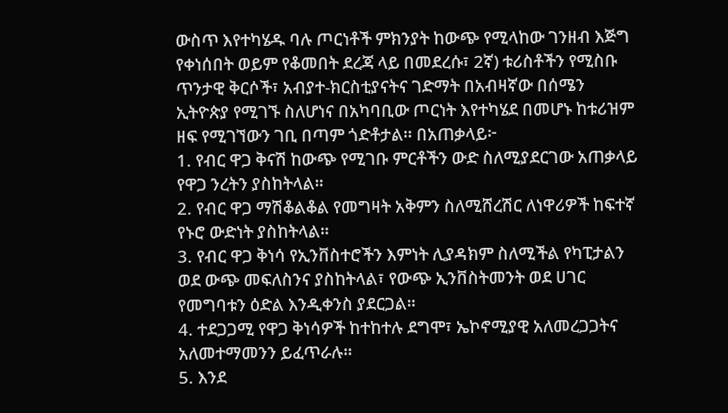ውስጥ እየተካሄዱ ባሉ ጦርነቶች ምክንያት ከውጭ የሚላከው ገንዘብ እጅግ የቀነሰበት ወይም የቆመበት ደረጃ ላይ በመደረሱ፣ 2ኛ) ቱሪስቶችን የሚስቡ ጥንታዊ ቅርሶች፣ አብያተ-ክርስቲያናትና ገድማት በአብዛኛው በሰሜን ኢትዮጵያ የሚገኙ ስለሆነና በአካባቢው ጦርነት እየተካሄደ በመሆኑ ከቱሪዝም ዘፍ የሚገኘውን ገቢ በጣም ጎድቶታል። በአጠቃላይ፦
1. የብር ዋጋ ቅናሽ ከውጭ የሚገቡ ምርቶችን ውድ ስለሚያደርገው አጠቃላይ የዋጋ ንረትን ያስከትላል።
2. የብር ዋጋ ማሽቆልቆል የመግዛት አቅምን ስለሚሸረሽር ለነዋሪዎች ከፍተኛ የኑሮ ውድነት ያስከትላል።
3. የብር ዋጋ ቅነሳ የኢንቨስተሮችን እምነት ሊያዳክም ስለሚችል የካፒታልን ወደ ውጭ መፍለስንና ያስከትላል፣ የውጭ ኢንቨስትመንት ወደ ሀገር የመግባቱን ዕድል እንዲቀንስ ያደርጋል።
4. ተደጋጋሚ የዋጋ ቅነሳዎች ከተከተሉ ደግሞ፣ ኤኮኖሚያዊ አለመረጋጋትና አለመተማመንን ይፈጥራሉ።
5. እንደ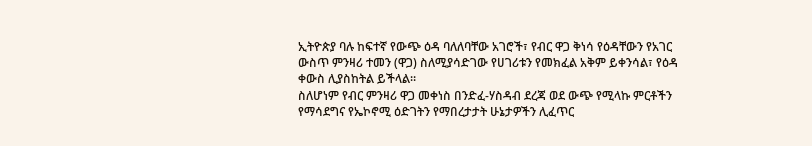ኢትዮጵያ ባሉ ከፍተኛ የውጭ ዕዳ ባለለባቸው አገሮች፣ የብር ዋጋ ቅነሳ የዕዳቸውን የአገር ውስጥ ምንዛሪ ተመን (ዋጋ) ስለሚያሳድገው የሀገሪቱን የመክፈል አቅም ይቀንሳል፣ የዕዳ ቀውስ ሊያስከትል ይችላል።
ስለሆነም የብር ምንዛሪ ዋጋ መቀነስ በንድፈ-ሃስዳብ ደረጃ ወደ ውጭ የሚላኩ ምርቶችን የማሳደግና የኤኮኖሚ ዕድገትን የማበረታታት ሁኔታዎችን ሊፈጥር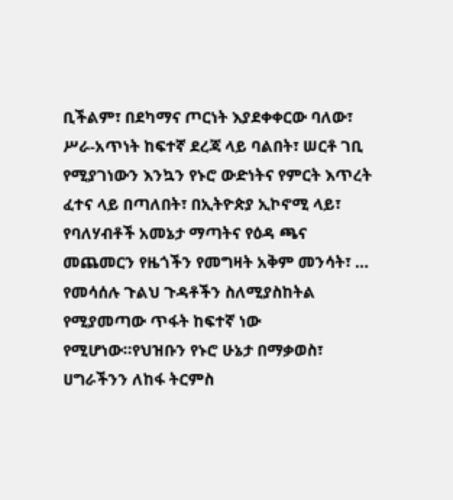ቢችልም፣ በደካማና ጦርነት እያደቀቀርው ባለው፣ ሥራ-አጥነት ከፍተኛ ደረጃ ላይ ባልበት፣ ሠርቶ ገቢ የሚያገነውን እንኳን የኑሮ ውድነትና የምርት እጥረት ፈተና ላይ በጣለበት፣ በኢትዮጵያ ኢኮኖሚ ላይ፣ የባለሃብቶች አመኔታ ማጣትና የዕዳ ጫና መጨመርን የዜጎችን የመግዛት አቅም መንሳት፣ … የመሳሰሉ ጉልህ ጉዳቶችን ስለሚያስከትል የሚያመጣው ጥፋት ከፍተኛ ነው የሚሆነው።የህዝቡን የኑሮ ሁኔታ በማቃወስ፣ ሀግራችንን ለከፋ ትርምስ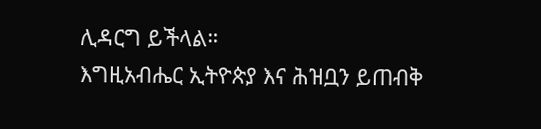ሊዳርግ ይችላል።
እግዚአብሔር ኢትዮጵያ እና ሕዝቧን ይጠብቅ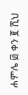ሐምሌ ፴ ቀን ፪ ሺህ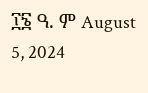፲፮ ዓ. ም August 5, 2024